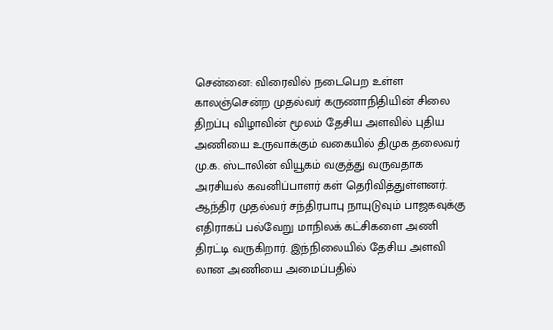சென்னை: விரைவில் நடைபெற உள்ள காலஞ்சென்ற முதல்வர் கருணாநிதியின் சிலை திறப்பு விழாவின் மூலம் தேசிய அளவில் புதிய அணியை உருவாக்கும் வகையில் திமுக தலைவர் மு.க. ஸ்டாலின் வியூகம் வகுத்து வருவதாக அரசியல் கவனிப்பாளர் கள் தெரிவித்துள்ளனர். ஆந்திர முதல்வர் சந்திரபாபு நாயுடுவும் பாஜகவுக்கு எதிராகப் பல்வேறு மாநிலக் கட்சிகளை அணி திரட்டி வருகிறார். இந்நிலையில் தேசிய அளவி லான அணியை அமைப்பதில்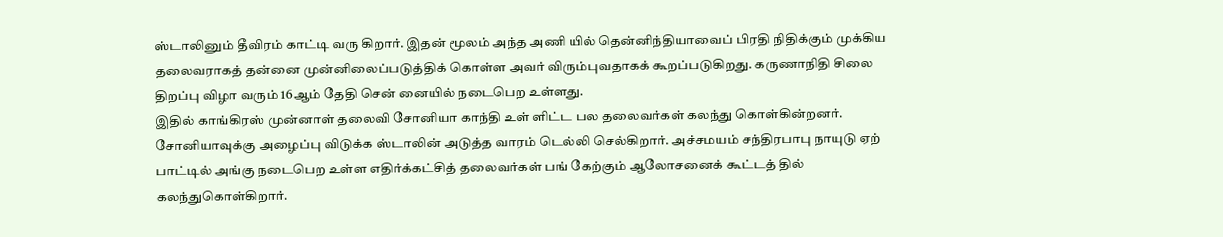ஸ்டாலினும் தீவிரம் காட்டி வரு கிறார். இதன் மூலம் அந்த அணி யில் தென்னிந்தியாவைப் பிரதி நிதிக்கும் முக்கிய தலைவராகத் தன்னை முன்னிலைப்படுத்திக் கொள்ள அவர் விரும்புவதாகக் கூறப்படுகிறது. கருணாநிதி சிலை திறப்பு விழா வரும் 16ஆம் தேதி சென் னையில் நடைபெற உள்ளது.
இதில் காங்கிரஸ் முன்னாள் தலைவி சோனியா காந்தி உள் ளிட்ட பல தலைவர்கள் கலந்து கொள்கின்றனர். சோனியாவுக்கு அழைப்பு விடுக்க ஸ்டாலின் அடுத்த வாரம் டெல்லி செல்கிறார். அச்சமயம் சந்திரபாபு நாயுடு ஏற் பாட்டில் அங்கு நடைபெற உள்ள எதிர்க்கட்சித் தலைவர்கள் பங் கேற்கும் ஆலோசனைக் கூட்டத் தில் கலந்துகொள்கிறார்.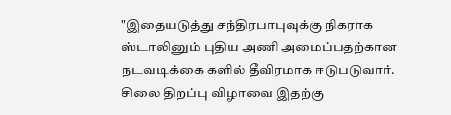"இதையடுத்து சந்திரபாபுவுக்கு நிகராக ஸ்டாலினும் புதிய அணி அமைப்பதற்கான நடவடிக்கை களில் தீவிரமாக ஈடுபடுவார். சிலை திறப்பு விழாவை இதற்கு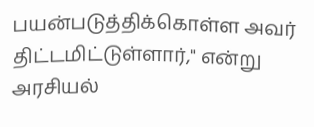பயன்படுத்திக்கொள்ள அவர் திட்டமிட்டுள்ளார்," என்று அரசியல்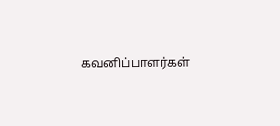கவனிப்பாளர்கள்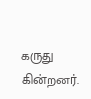கருது கின்றனர்.